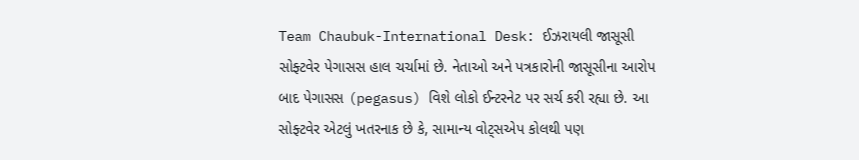Team Chaubuk-International Desk: ઈઝરાયલી જાસૂસી સોફ્ટવેર પેગાસસ હાલ ચર્ચામાં છે. નેતાઓ અને પત્રકારોની જાસૂસીના આરોપ બાદ પેગાસસ (pegasus) વિશે લોકો ઈન્ટરનેટ પર સર્ચ કરી રહ્યા છે. આ સોફ્ટવેર એટલું ખતરનાક છે કે, સામાન્ય વોટ્સએપ કોલથી પણ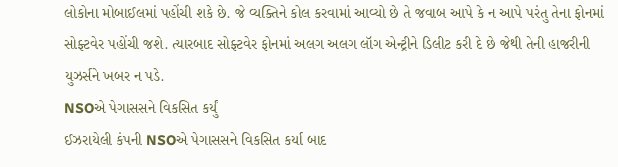લોકોના મોબાઈલમાં પહોંચી શકે છે. જે વ્યક્તિને કોલ કરવામાં આવ્યો છે તે જવાબ આપે કે ન આપે પરંતુ તેના ફોનમાં સોફ્ટવેર પહોંચી જશે. ત્યારબાદ સોફ્ટવેર ફોનમાં અલગ અલગ લૉગ એન્ટ્રીને ડિલીટ કરી દે છે જેથી તેની હાજરીની યુઝર્સને ખબર ન પડે.
NSOએ પેગાસસને વિકસિત કર્યું
ઈઝરાયેલી કંપની NSOએ પેગાસસને વિકસિત કર્યા બાદ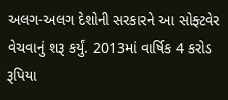અલગ-અલગ દેશોની સરકારને આ સોફ્ટવેર વેચવાનું શરૂ કર્યું. 2013માં વાર્ષિક 4 કરોડ રૂપિયા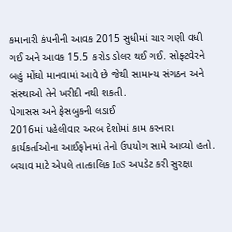કમાનારી કંપનીની આવક 2015 સુધીમાં ચાર ગણી વધી ગઈ અને આવક 15.5 કરોડ ડોલર થઈ ગઈ. સોફ્ટવેરને બહું મોંઘો માનવામાં આવે છે જેથી સામાન્ય સંગઠન અને સંસ્થાઓ તેને ખરીદી નથી શકતી.
પેગાસસ અને ફેસબુકની લડાઈ
2016માં પહેલીવાર અરબ દેશોમાં કામ કરનારા કાર્યકર્તાઓના આઈફોનમાં તેનો ઉપયોગ સામે આવ્યો હતો. બચાવ માટે એપલે તાત્કાલિક IoS અપડેટ કરી સુરક્ષા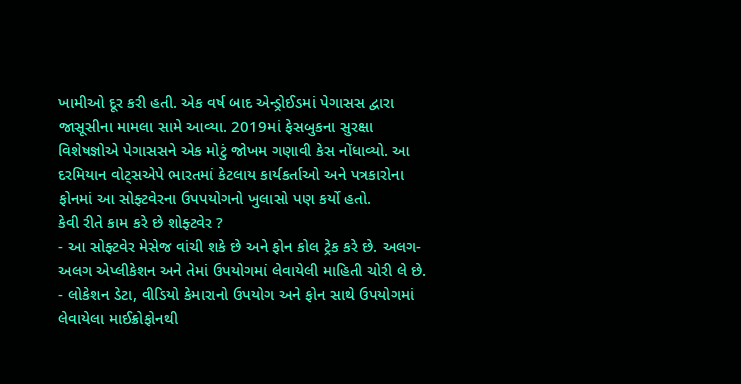ખામીઓ દૂર કરી હતી. એક વર્ષ બાદ એન્ડ્રોઈડમાં પેગાસસ દ્વારા જાસૂસીના મામલા સામે આવ્યા. 2019માં ફેસબુકના સુરક્ષા વિશેષજ્ઞોએ પેગાસસને એક મોટું જોખમ ગણાવી કેસ નોંધાવ્યો. આ દરમિયાન વોટ્સએપે ભારતમાં કેટલાય કાર્યકર્તાઓ અને પત્રકારોના ફોનમાં આ સોફ્ટવેરના ઉપપયોગનો ખુલાસો પણ કર્યો હતો.
કેવી રીતે કામ કરે છે શોફ્ટવેર ?
- આ સોફ્ટવેર મેસેજ વાંચી શકે છે અને ફોન કોલ ટ્રેક કરે છે. અલગ-અલગ એપ્લીકેશન અને તેમાં ઉપયોગમાં લેવાયેલી માહિતી ચોરી લે છે.
- લોકેશન ડેટા, વીડિયો કેમારાનો ઉપયોગ અને ફોન સાથે ઉપયોગમાં લેવાયેલા માઈક્રોફોનથી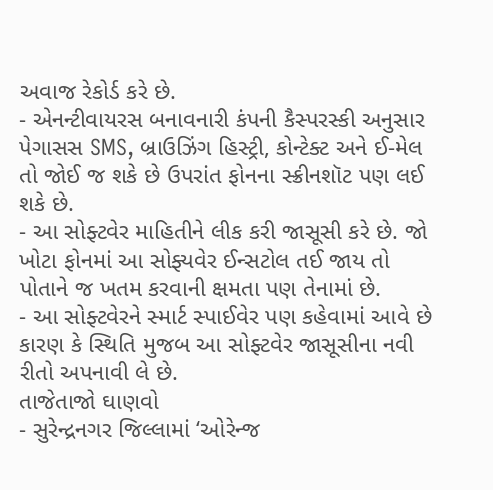અવાજ રેકોર્ડ કરે છે.
- એનન્ટીવાયરસ બનાવનારી કંપની કૈસ્પરસ્કી અનુસાર પેગાસસ SMS, બ્રાઉઝિંગ હિસ્ટ્રી, કોન્ટેક્ટ અને ઈ-મેલ તો જોઈ જ શકે છે ઉપરાંત ફોનના સ્ક્રીનશૉટ પણ લઈ શકે છે.
- આ સોફ્ટવેર માહિતીને લીક કરી જાસૂસી કરે છે. જો ખોટા ફોનમાં આ સોફ્યવેર ઈન્સટોલ તઈ જાય તો પોતાને જ ખતમ કરવાની ક્ષમતા પણ તેનામાં છે.
- આ સોફ્ટવેરને સ્માર્ટ સ્પાઈવેર પણ કહેવામાં આવે છે કારણ કે સ્થિતિ મુજબ આ સોફ્ટવેર જાસૂસીના નવી રીતો અપનાવી લે છે.
તાજેતાજો ઘાણવો
- સુરેન્દ્રનગર જિલ્લામાં ‘ઓરેન્જ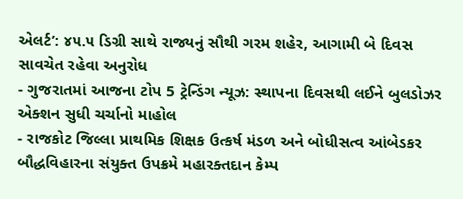એલર્ટ’: ૪૫.૫ ડિગ્રી સાથે રાજ્યનું સૌથી ગરમ શહેર, આગામી બે દિવસ સાવચેત રહેવા અનુરોધ
- ગુજરાતમાં આજના ટોપ 5 ટ્રેન્ડિંગ ન્યૂઝ: સ્થાપના દિવસથી લઈને બુલડોઝર એક્શન સુધી ચર્ચાનો માહોલ
- રાજકોટ જિલ્લા પ્રાથમિક શિક્ષક ઉત્કર્ષ મંડળ અને બોધીસત્વ આંબેડકર બૌદ્ધવિહારના સંયુક્ત ઉપક્રમે મહારક્તદાન કેમ્પ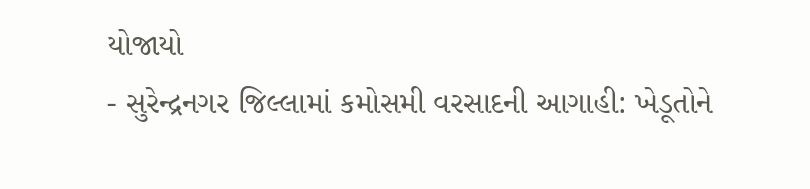યોજાયો
- સુરેન્દ્રનગર જિલ્લામાં કમોસમી વરસાદની આગાહી: ખેડૂતોને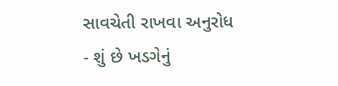સાવચેતી રાખવા અનુરોધ
- શું છે ખડગેનું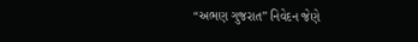“અભણ ગુજરાત” નિવેદન જેણે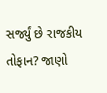સર્જ્યું છે રાજકીય તોફાન? જાણો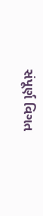સંપૂર્ણ વિગત